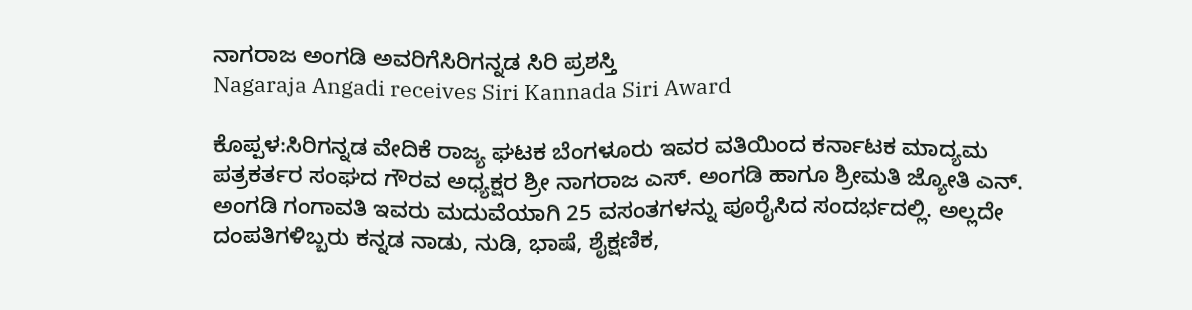ನಾಗರಾಜ ಅಂಗಡಿ ಅವರಿಗೆಸಿರಿಗನ್ನಡ ಸಿರಿ ಪ್ರಶಸ್ತಿ
Nagaraja Angadi receives Siri Kannada Siri Award

ಕೊಪ್ಪಳ:ಸಿರಿಗನ್ನಡ ವೇದಿಕೆ ರಾಜ್ಯ ಘಟಕ ಬೆಂಗಳೂರು ಇವರ ವತಿಯಿಂದ ಕರ್ನಾಟಕ ಮಾದ್ಯಮ ಪತ್ರಕರ್ತರ ಸಂಘದ ಗೌರವ ಅಧ್ಯಕ್ಷರ ಶ್ರೀ ನಾಗರಾಜ ಎಸ್. ಅಂಗಡಿ ಹಾಗೂ ಶ್ರೀಮತಿ ಜ್ಯೋತಿ ಎನ್. ಅಂಗಡಿ ಗಂಗಾವತಿ ಇವರು ಮದುವೆಯಾಗಿ 25 ವಸಂತಗಳನ್ನು ಪೂರೈಸಿದ ಸಂದರ್ಭದಲ್ಲಿ. ಅಲ್ಲದೇ ದಂಪತಿಗಳಿಬ್ಬರು ಕನ್ನಡ ನಾಡು, ನುಡಿ, ಭಾಷೆ, ಶೈಕ್ಷಣಿಕ,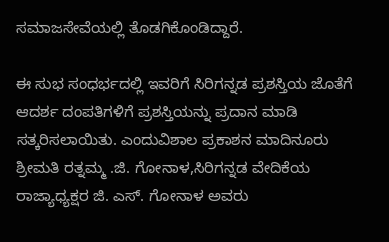ಸಮಾಜಸೇವೆಯಲ್ಲಿ ತೊಡಗಿಕೊಂಡಿದ್ದಾರೆ.

ಈ ಸುಭ ಸಂಧರ್ಭದಲ್ಲಿ ಇವರಿಗೆ ಸಿರಿಗನ್ನಡ ಪ್ರಶಸ್ತಿಯ ಜೊತೆಗೆ ಆದರ್ಶ ದಂಪತಿಗಳಿಗೆ ಪ್ರಶಸ್ತಿಯನ್ನು ಪ್ರದಾನ ಮಾಡಿ ಸತ್ಕರಿಸಲಾಯಿತು. ಎಂದುವಿಶಾಲ ಪ್ರಕಾಶನ ಮಾದಿನೂರು ಶ್ರೀಮತಿ ರತ್ನಮ್ಮ .ಜಿ. ಗೋನಾಳ,ಸಿರಿಗನ್ನಡ ವೇದಿಕೆಯ ರಾಜ್ಯಾಧ್ಯಕ್ಷರ ಜಿ. ಎಸ್. ಗೋನಾಳ ಅವರು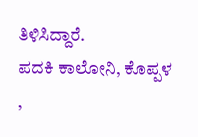ತಿಳಿಸಿದ್ದಾರೆ.
ಪದಕಿ ಕಾಲೋನಿ, ಕೊಪ್ಪಳ
,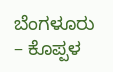ಬೆಂಗಳೂರು – ಕೊಪ್ಪಳ